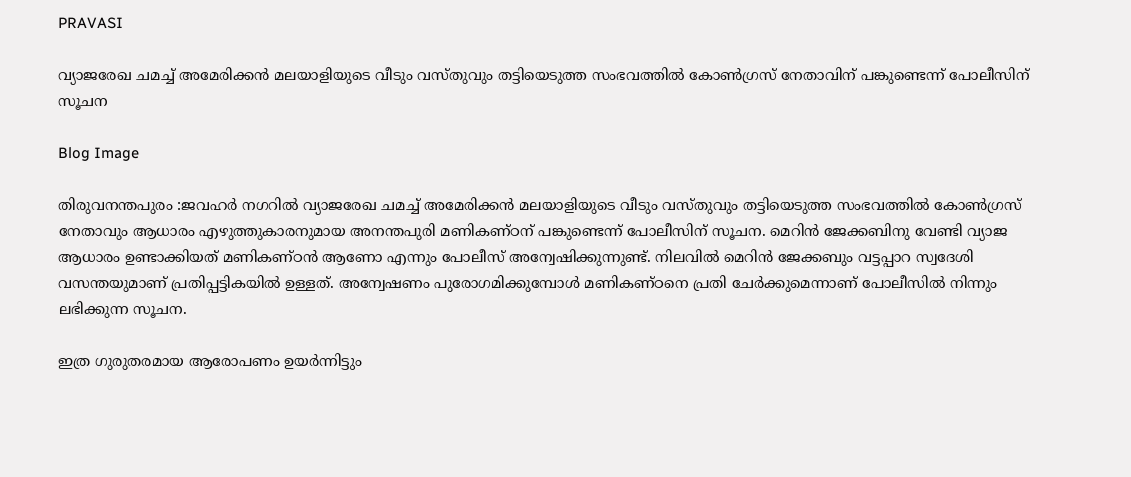PRAVASI

വ്യാജരേഖ ചമച്ച് അമേരിക്കൻ മലയാളിയുടെ വീടും വസ്തുവും തട്ടിയെടുത്ത സംഭവത്തിൽ കോൺഗ്രസ് നേതാവിന് പങ്കുണ്ടെന്ന് പോലീസിന് സൂചന

Blog Image

തിരുവനന്തപുരം :ജവഹർ നഗറിൽ വ്യാജരേഖ ചമച്ച് അമേരിക്കൻ മലയാളിയുടെ വീടും വസ്തുവും തട്ടിയെടുത്ത സംഭവത്തിൽ കോൺഗ്രസ് നേതാവും ആധാരം എഴുത്തുകാരനുമായ അനന്തപുരി മണികണ്ഠന് പങ്കുണ്ടെന്ന് പോലീസിന് സൂചന. മെറിൻ ജേക്കബിനു വേണ്ടി വ്യാജ ആധാരം ഉണ്ടാക്കിയത് മണികണ്ഠൻ ആണോ എന്നും പോലീസ് അന്വേഷിക്കുന്നുണ്ട്. നിലവിൽ മെറിൻ ജേക്കബും വട്ടപ്പാറ സ്വദേശി വസന്തയുമാണ് പ്രതിപ്പട്ടികയിൽ ഉള്ളത്. അന്വേഷണം പുരോഗമിക്കുമ്പോൾ മണികണ്ഠനെ പ്രതി ചേർക്കുമെന്നാണ് പോലീസിൽ നിന്നും ലഭിക്കുന്ന സൂചന.

ഇത്ര ഗുരുതരമായ ആരോപണം ഉയർന്നിട്ടും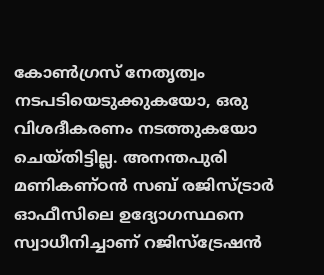കോൺഗ്രസ് നേതൃത്വം നടപടിയെടുക്കുകയോ, ഒരു വിശദീകരണം നടത്തുകയോ ചെയ്തിട്ടില്ല. അനന്തപുരി മണികണ്ഠൻ സബ് രജിസ്ട്രാർ ഓഫീസിലെ ഉദ്യോഗസ്ഥനെ സ്വാധീനിച്ചാണ് റജിസ്ട്രേഷൻ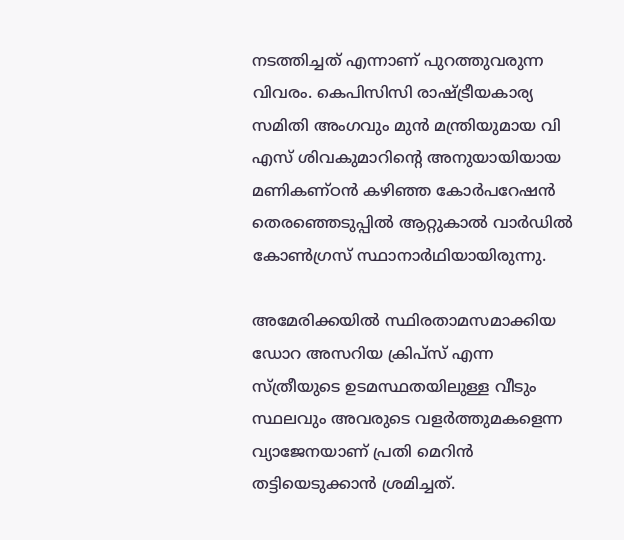നടത്തിച്ചത് എന്നാണ് പുറത്തുവരുന്ന വിവരം. കെപിസിസി രാഷ്ട്രീയകാര്യ സമിതി അംഗവും മുൻ മന്ത്രിയുമായ വി എസ് ശിവകുമാറിന്റെ അനുയായിയായ മണികണ്‌ഠൻ കഴിഞ്ഞ കോർപറേഷൻ തെരഞ്ഞെടുപ്പിൽ ആറ്റുകാൽ വാർഡിൽ കോൺഗ്രസ് സ്ഥാനാർഥിയായിരുന്നു.

അമേരിക്കയിൽ സ്ഥിരതാമസമാക്കിയ ഡോറ അസറിയ ക്രിപ്‌സ് എന്ന സ്ത്രീയുടെ ഉടമസ്ഥതയിലുള്ള വീടും സ്ഥലവും അവരുടെ വളർത്തുമകളെന്ന വ്യാജേനയാണ് പ്രതി മെറിൻ തട്ടിയെടുക്കാൻ ശ്രമിച്ചത്.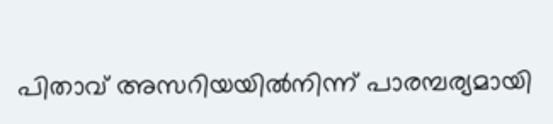പിതാവ്‌ അസറിയയിൽനിന്ന്‌ പാരമ്പര്യമായി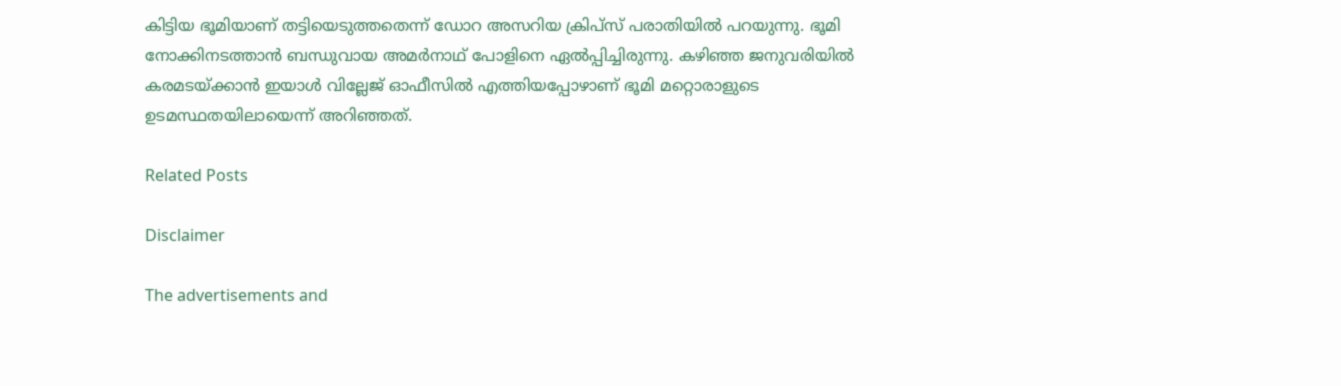കിട്ടിയ ഭൂമിയാണ് തട്ടിയെടുത്തതെന്ന് ഡോറ അസറിയ ക്രിപ്‌സ് പരാതിയിൽ പറയുന്നു. ഭൂമി നോക്കിനടത്താൻ ബന്ധുവായ അമർനാഥ് പോളിനെ ഏൽപ്പിച്ചിരുന്നു. കഴിഞ്ഞ ജനുവരിയിൽ കരമടയ്‌ക്കാൻ ഇയാൾ വില്ലേജ് ഓഫീസിൽ എത്തിയപ്പോഴാണ് ഭൂമി മറ്റൊരാളുടെ ഉടമസ്ഥതയിലായെന്ന് അറിഞ്ഞത്.

Related Posts

Disclaimer

The advertisements and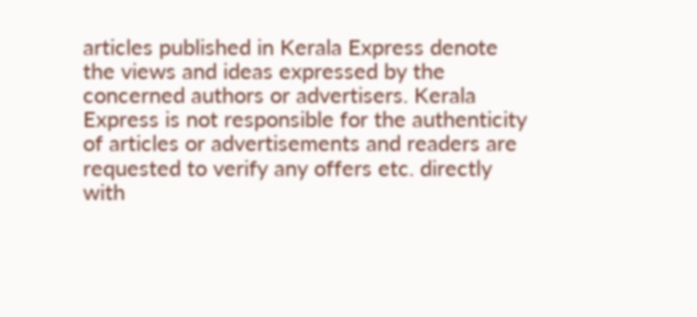articles published in Kerala Express denote the views and ideas expressed by the concerned authors or advertisers. Kerala Express is not responsible for the authenticity of articles or advertisements and readers are requested to verify any offers etc. directly with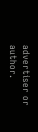advertiser or author.